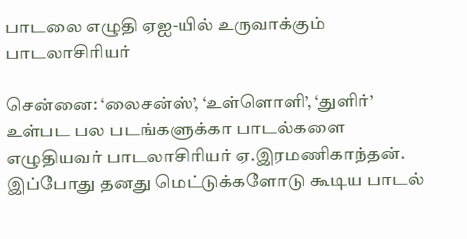பாடலை எழுதி ஏஐ-யில் உருவாக்கும் பாடலாசிரியர்

சென்னை: ‘லைசன்ஸ்’, ‘உள்ளொளி’, ‘துளிர்’ உள்பட பல படங்களுக்கா பாடல்களை எழுதியவர் பாடலாசிரியர் ஏ.இரமணிகாந்தன். இப்போது தனது மெட்டுக்களோடு கூடிய பாடல்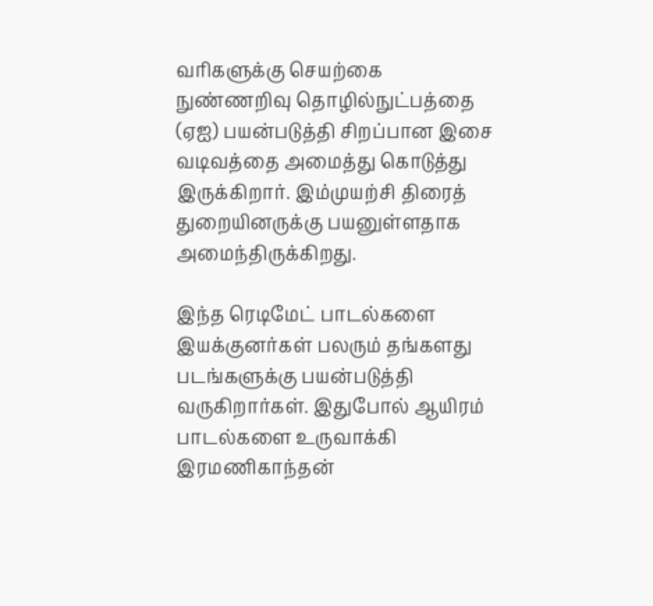வரிகளுக்கு செயற்கை நுண்ணறிவு தொழில்நுட்பத்தை (ஏஐ) பயன்படுத்தி சிறப்பான இசை வடிவத்தை அமைத்து கொடுத்து இருக்கிறார். இம்முயற்சி திரைத் துறையினருக்கு பயனுள்ளதாக அமைந்திருக்கிறது.

இந்த ரெடிமேட் பாடல்களை இயக்குனர்கள் பலரும் தங்களது படங்களுக்கு பயன்படுத்தி வருகிறார்கள். இதுபோல் ஆயிரம் பாடல்களை உருவாக்கி இரமணிகாந்தன்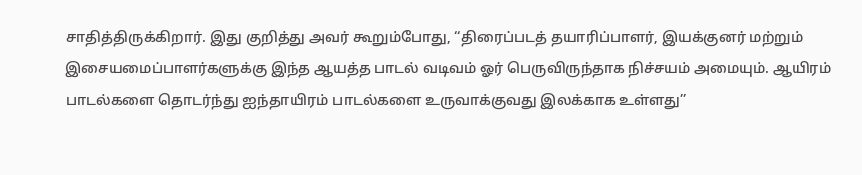சாதித்திருக்கிறார். இது குறித்து அவர் கூறும்போது, ‘‘திரைப்படத் தயாரிப்பாளர், இயக்குனர் மற்றும் இசையமைப்பாளர்களுக்கு இந்த ஆயத்த பாடல் வடிவம் ஓர் பெருவிருந்தாக நிச்சயம் அமையும். ஆயிரம் பாடல்களை தொடர்ந்து ஐந்தாயிரம் பாடல்களை உருவாக்குவது இலக்காக உள்ளது’’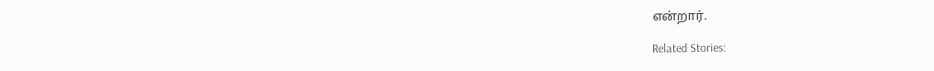என்றார்.

Related Stories: